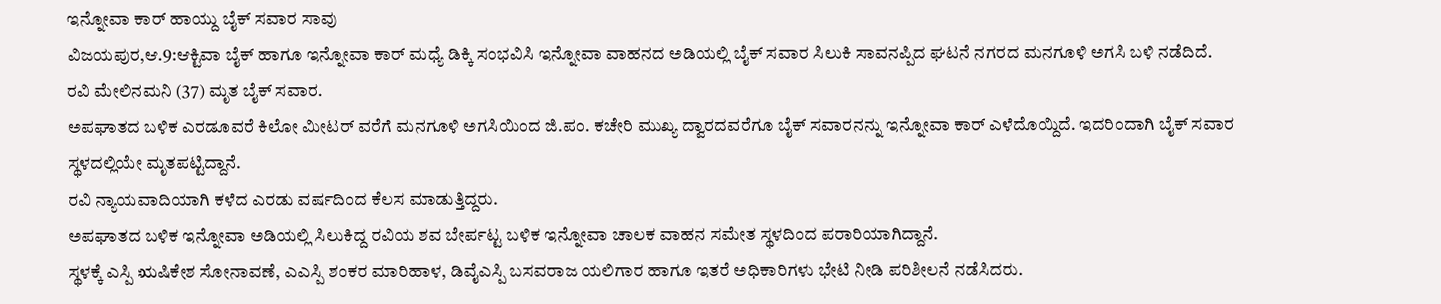ಇನ್ನೋವಾ ಕಾರ್ ಹಾಯ್ದು ಬೈಕ್ ಸವಾರ ಸಾವು
ವಿಜಯಪುರ,ಆ.9:ಆಕ್ಟಿವಾ ಬೈಕ್ ಹಾಗೂ ಇನ್ನೋವಾ ಕಾರ್ ಮಧ್ಯೆ ಡಿಕ್ಕಿ ಸಂಭವಿಸಿ ಇನ್ನೋವಾ ವಾಹನದ ಅಡಿಯಲ್ಲಿ ಬೈಕ್ ಸವಾರ ಸಿಲುಕಿ ಸಾವನಪ್ಪಿದ ಘಟನೆ ನಗರದ ಮನಗೂಳಿ ಅಗಸಿ ಬಳಿ ನಡೆದಿದೆ.
ರವಿ ಮೇಲಿನಮನಿ (37) ಮೃತ ಬೈಕ್ ಸವಾರ.
ಅಪಘಾತದ ಬಳಿಕ ಎರಡೂವರೆ ಕಿಲೋ ಮೀಟರ್ ವರೆಗೆ ಮನಗೂಳಿ ಅಗಸಿಯಿಂದ ಜಿ.ಪಂ. ಕಚೇರಿ ಮುಖ್ಯ ದ್ವಾರದವರೆಗೂ ಬೈಕ್ ಸವಾರನನ್ನು ಇನ್ನೋವಾ ಕಾರ್ ಎಳೆದೊಯ್ದಿದೆ. ಇದರಿಂದಾಗಿ ಬೈಕ್ ಸವಾರ ಸ್ಥಳದಲ್ಲಿಯೇ ಮೃತಪಟ್ಟಿದ್ದಾನೆ.
ರವಿ ನ್ಯಾಯವಾದಿಯಾಗಿ ಕಳೆದ ಎರಡು ವರ್ಷದಿಂದ ಕೆಲಸ ಮಾಡುತ್ತಿದ್ದರು.
ಅಪಘಾತದ ಬಳಿಕ ಇನ್ನೋವಾ ಅಡಿಯಲ್ಲಿ ಸಿಲುಕಿದ್ದ ರವಿಯ ಶವ ಬೇರ್ಪಟ್ಟ ಬಳಿಕ ಇನ್ನೋವಾ ಚಾಲಕ ವಾಹನ ಸಮೇತ ಸ್ಥಳದಿಂದ ಪರಾರಿಯಾಗಿದ್ದಾನೆ.
ಸ್ಥಳಕ್ಕೆ ಎಸ್ಪಿ ಋಷಿಕೇಶ ಸೋನಾವಣೆ, ಎಎಸ್ಪಿ ಶಂಕರ ಮಾರಿಹಾಳ, ಡಿವೈಎಸ್ಪಿ ಬಸವರಾಜ ಯಲಿಗಾರ ಹಾಗೂ ಇತರೆ ಅಧಿಕಾರಿಗಳು ಭೇಟಿ ನೀಡಿ ಪರಿಶೀಲನೆ ನಡೆಸಿದರು.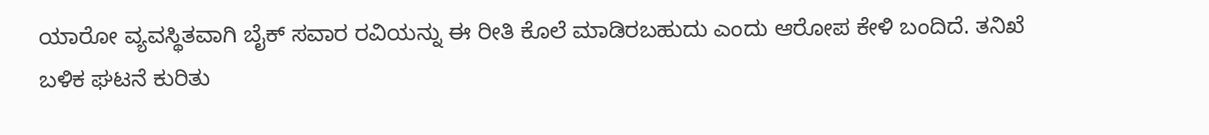ಯಾರೋ ವ್ಯವಸ್ಥಿತವಾಗಿ ಬೈಕ್ ಸವಾರ ರವಿಯನ್ನು ಈ ರೀತಿ ಕೊಲೆ ಮಾಡಿರಬಹುದು ಎಂದು ಆರೋಪ ಕೇಳಿ ಬಂದಿದೆ. ತನಿಖೆ ಬಳಿಕ ಘಟನೆ ಕುರಿತು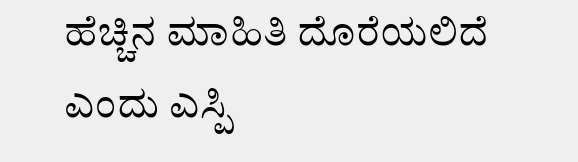ಹೆಚ್ಚಿನ ಮಾಹಿತಿ ದೊರೆಯಲಿದೆ ಎಂದು ಎಸ್ಪಿ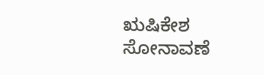ಋಷಿಕೇಶ ಸೋನಾವಣೆ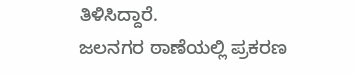ತಿಳಿಸಿದ್ದಾರೆ.
ಜಲನಗರ ಠಾಣೆಯಲ್ಲಿ ಪ್ರಕರಣ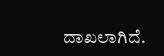ದಾಖಲಾಗಿದೆ.